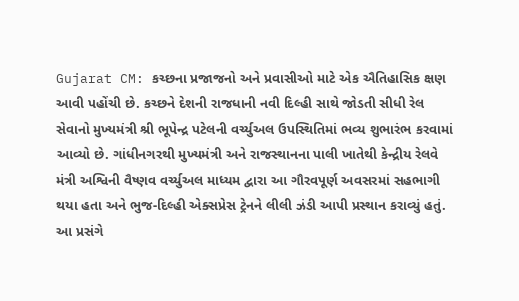Gujarat CM: કચ્છના પ્રજાજનો અને પ્રવાસીઓ માટે એક ઐતિહાસિક ક્ષણ આવી પહોંચી છે. કચ્છને દેશની રાજધાની નવી દિલ્હી સાથે જોડતી સીધી રેલ સેવાનો મુખ્યમંત્રી શ્રી ભૂપેન્દ્ર પટેલની વર્ચ્યુઅલ ઉપસ્થિતિમાં ભવ્ય શુભારંભ કરવામાં આવ્યો છે. ગાંધીનગરથી મુખ્યમંત્રી અને રાજસ્થાનના પાલી ખાતેથી કેન્દ્રીય રેલવે મંત્રી અશ્વિની વૈષ્ણવ વર્ચ્યુઅલ માધ્યમ દ્વારા આ ગૌરવપૂર્ણ અવસરમાં સહભાગી થયા હતા અને ભુજ-દિલ્હી એક્સપ્રેસ ટ્રેનને લીલી ઝંડી આપી પ્રસ્થાન કરાવ્યું હતું.
આ પ્રસંગે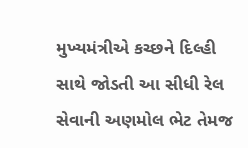મુખ્યમંત્રીએ કચ્છને દિલ્હી સાથે જોડતી આ સીધી રેલ સેવાની અણમોલ ભેટ તેમજ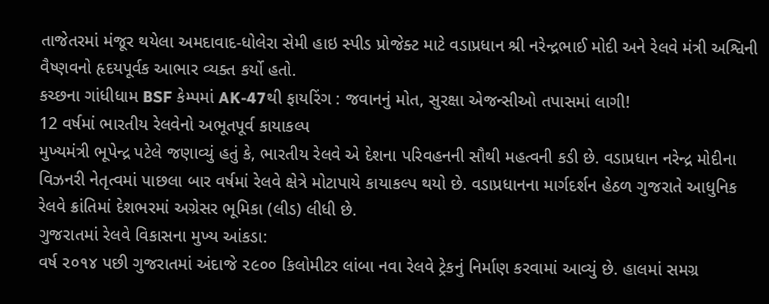તાજેતરમાં મંજૂર થયેલા અમદાવાદ-ધોલેરા સેમી હાઇ સ્પીડ પ્રોજેક્ટ માટે વડાપ્રધાન શ્રી નરેન્દ્રભાઈ મોદી અને રેલવે મંત્રી અશ્વિની વૈષ્ણવનો હૃદયપૂર્વક આભાર વ્યક્ત કર્યો હતો.
કચ્છના ગાંધીધામ BSF કેમ્પમાં AK-47થી ફાયરિંગ : જવાનનું મોત, સુરક્ષા એજન્સીઓ તપાસમાં લાગી!
12 વર્ષમાં ભારતીય રેલવેનો અભૂતપૂર્વ કાયાકલ્પ
મુખ્યમંત્રી ભૂપેન્દ્ર પટેલે જણાવ્યું હતું કે, ભારતીય રેલવે એ દેશના પરિવહનની સૌથી મહત્વની કડી છે. વડાપ્રધાન નરેન્દ્ર મોદીના વિઝનરી નેતૃત્વમાં પાછલા બાર વર્ષમાં રેલવે ક્ષેત્રે મોટાપાયે કાયાકલ્પ થયો છે. વડાપ્રધાનના માર્ગદર્શન હેઠળ ગુજરાતે આધુનિક રેલવે ક્રાંતિમાં દેશભરમાં અગ્રેસર ભૂમિકા (લીડ) લીધી છે.
ગુજરાતમાં રેલવે વિકાસના મુખ્ય આંકડા:
વર્ષ ૨૦૧૪ પછી ગુજરાતમાં અંદાજે ૨૯૦૦ કિલોમીટર લાંબા નવા રેલવે ટ્રેકનું નિર્માણ કરવામાં આવ્યું છે. હાલમાં સમગ્ર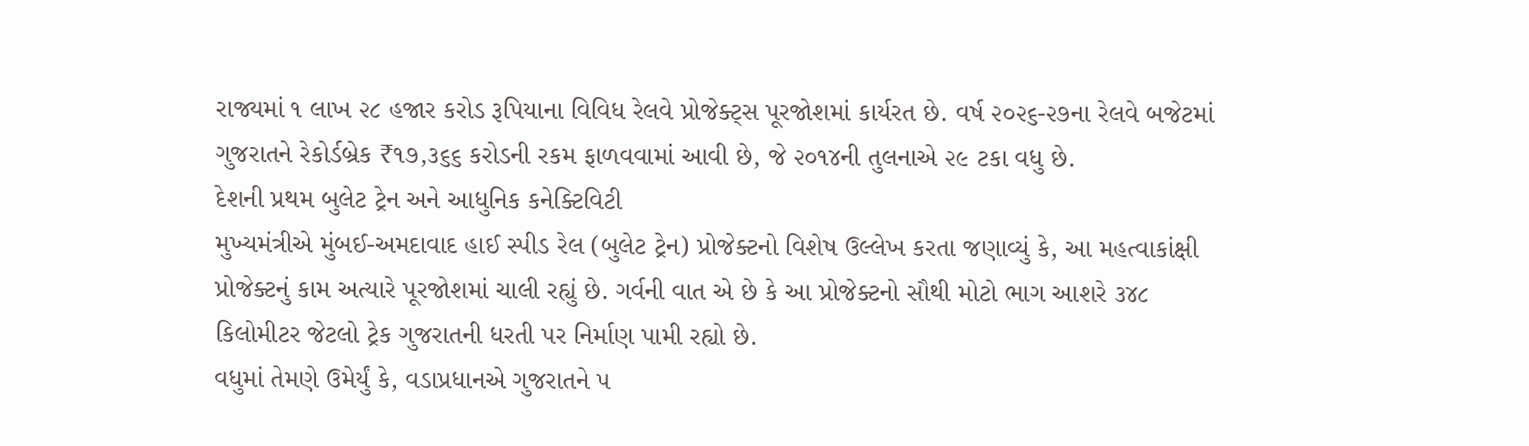રાજ્યમાં ૧ લાખ ૨૮ હજાર કરોડ રૂપિયાના વિવિધ રેલવે પ્રોજેક્ટ્સ પૂરજોશમાં કાર્યરત છે. વર્ષ ૨૦૨૬-૨૭ના રેલવે બજેટમાં ગુજરાતને રેકોર્ડબ્રેક ₹૧૭,૩૬૬ કરોડની રકમ ફાળવવામાં આવી છે, જે ૨૦૧૪ની તુલનાએ ૨૯ ટકા વધુ છે.
દેશની પ્રથમ બુલેટ ટ્રેન અને આધુનિક કનેક્ટિવિટી
મુખ્યમંત્રીએ મુંબઈ-અમદાવાદ હાઈ સ્પીડ રેલ (બુલેટ ટ્રેન) પ્રોજેક્ટનો વિશેષ ઉલ્લેખ કરતા જણાવ્યું કે, આ મહત્વાકાંક્ષી પ્રોજેક્ટનું કામ અત્યારે પૂરજોશમાં ચાલી રહ્યું છે. ગર્વની વાત એ છે કે આ પ્રોજેક્ટનો સૌથી મોટો ભાગ આશરે ૩૪૮ કિલોમીટર જેટલો ટ્રેક ગુજરાતની ધરતી પર નિર્માણ પામી રહ્યો છે.
વધુમાં તેમણે ઉમેર્યું કે, વડાપ્રધાનએ ગુજરાતને ૫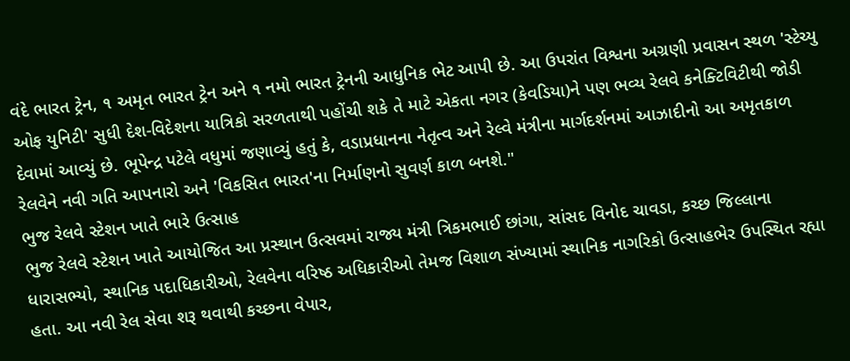વંદે ભારત ટ્રેન, ૧ અમૃત ભારત ટ્રેન અને ૧ નમો ભારત ટ્રેનની આધુનિક ભેટ આપી છે. આ ઉપરાંત વિશ્વના અગ્રણી પ્રવાસન સ્થળ 'સ્ટેચ્યુ ઓફ યુનિટી' સુધી દેશ-વિદેશના યાત્રિકો સરળતાથી પહોંચી શકે તે માટે એકતા નગર (કેવડિયા)ને પણ ભવ્ય રેલવે કનેક્ટિવિટીથી જોડી દેવામાં આવ્યું છે. ભૂપેન્દ્ર પટેલે વધુમાં જણાવ્યું હતું કે, વડાપ્રધાનના નેતૃત્વ અને રેલ્વે મંત્રીના માર્ગદર્શનમાં આઝાદીનો આ અમૃતકાળ રેલવેને નવી ગતિ આપનારો અને 'વિકસિત ભારત'ના નિર્માણનો સુવર્ણ કાળ બનશે."
ભુજ રેલવે સ્ટેશન ખાતે ભારે ઉત્સાહ
ભુજ રેલવે સ્ટેશન ખાતે આયોજિત આ પ્રસ્થાન ઉત્સવમાં રાજ્ય મંત્રી ત્રિકમભાઈ છાંગા, સાંસદ વિનોદ ચાવડા, કચ્છ જિલ્લાના ધારાસભ્યો, સ્થાનિક પદાધિકારીઓ, રેલવેના વરિષ્ઠ અધિકારીઓ તેમજ વિશાળ સંખ્યામાં સ્થાનિક નાગરિકો ઉત્સાહભેર ઉપસ્થિત રહ્યા હતા. આ નવી રેલ સેવા શરૂ થવાથી કચ્છના વેપાર,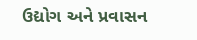ઉદ્યોગ અને પ્રવાસન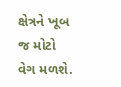ક્ષેત્રને ખૂબ જ મોટો વેગ મળશે.